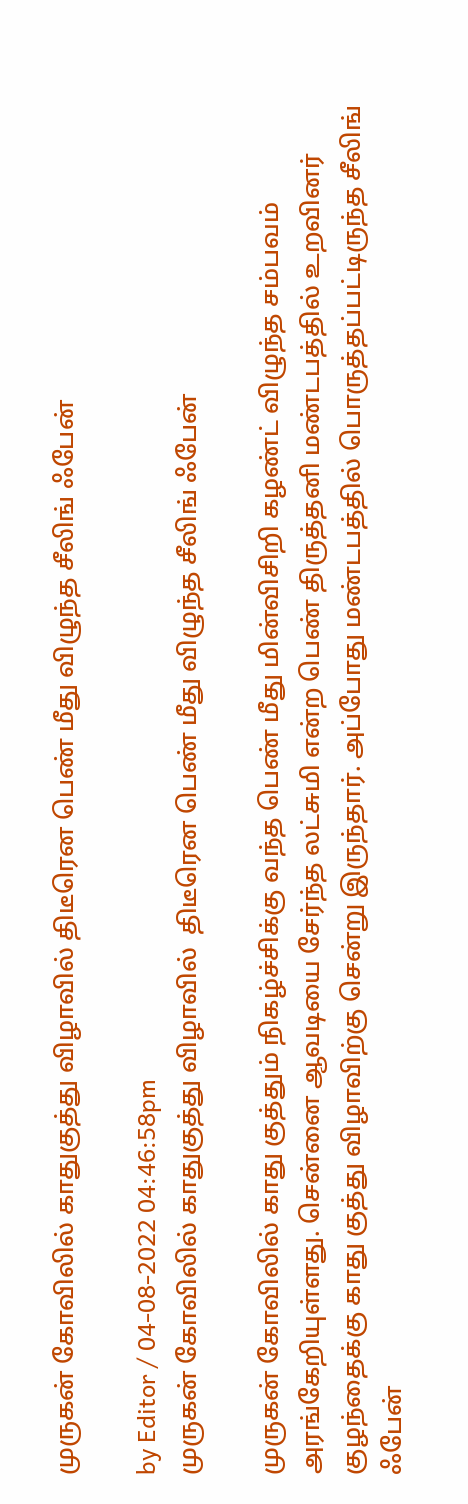முருகன் கோவிலில் காதுகுத்து விழாவில் திடீரென பெண் மீது விழுந்த சீலிங் ஃபேன்

by Editor / 04-08-2022 04:46:58pm
முருகன் கோவிலில் காதுகுத்து விழாவில்  திடீரென பெண் மீது விழுந்த சீலிங் ஃபேன்

முருகன் கோவிலில் காது குத்தும் நிகழ்ச்சிக்கு வந்த பெண் மீது மின்விசிறி கழண்ட் விழுந்த சம்பவம் அரங்கேறியுள்ளது. சென்னை ஆவடியை சேர்ந்த லட்சுமி என்ற பெண் திருத்தனி மண்டபத்தில் உறவினர் குழந்தைக்கு காது குத்து விழாவிற்கு சென்று இருந்தார். அப்போது மண்டபத்தில் பொருத்தப்பட்டிருந்த சீலிங் ஃபேன்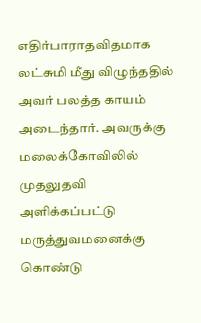எதிர்பாராதவிதமாக லட்சுமி மீது விழுந்ததில் அவர் பலத்த காயம் அடைந்தார். அவருக்கு மலைக்கோவிலில் முதலுதவி அளிக்கப்பட்டு மருத்துவமனைக்கு கொண்டு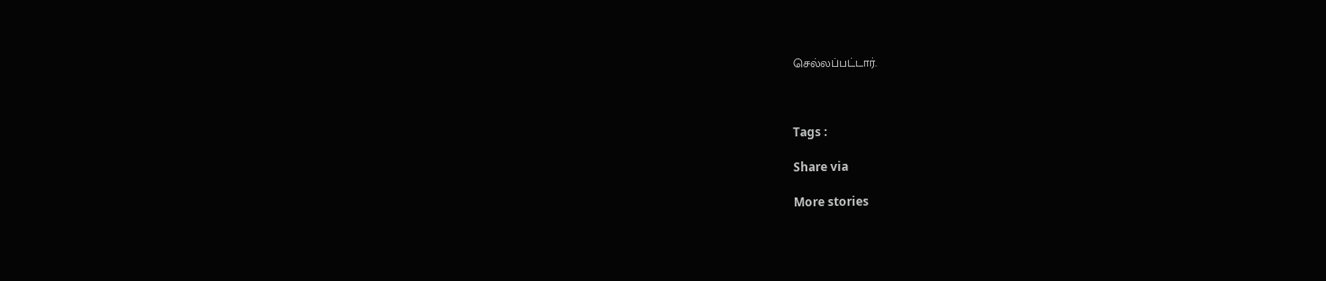செல்லப்பட்டார்.



Tags :

Share via

More stories